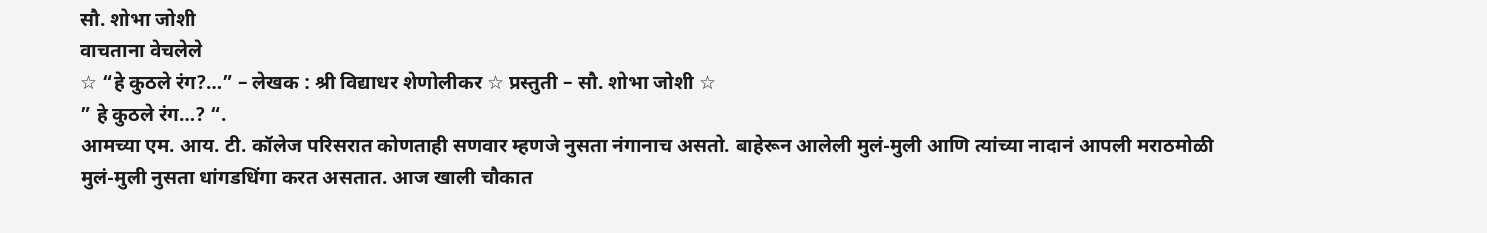सौ. शोभा जोशी
वाचताना वेचलेले
☆ “हे कुठले रंग?…” – लेखक : श्री विद्याधर शेणोलीकर ☆ प्रस्तुती – सौ. शोभा जोशी ☆
” हे कुठले रंग…? “.
आमच्या एम. आय. टी. कॉलेज परिसरात कोणताही सणवार म्हणजे नुसता नंगानाच असतो. बाहेरून आलेली मुलं-मुली आणि त्यांच्या नादानं आपली मराठमोळी मुलं-मुली नुसता धांगडधिंगा करत असतात. आज खाली चौकात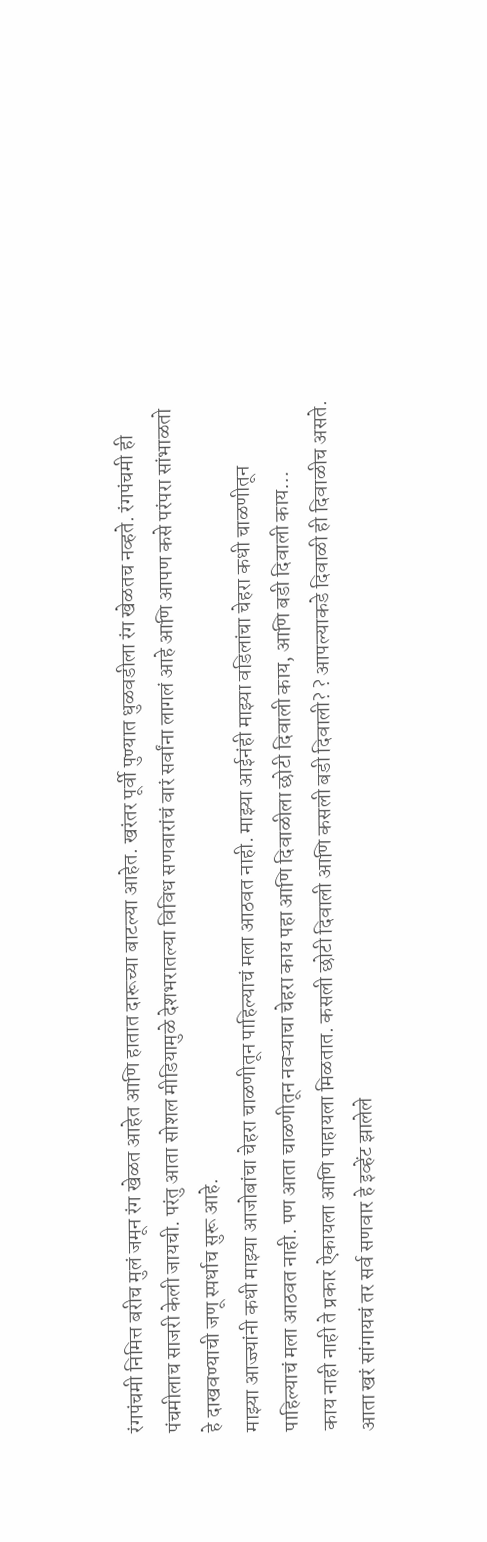रंगपंचमी निमित्त बरीच मुलं जमून रंग खेळत आहेत आणि हातात दारूच्या बाटल्या आहेत. खरंतर पूर्वी पुण्यात धुळवडीला रंग खेळतच नव्हते. रंगपंचमी ही पंचमीलाच साजरी केली जायची. परंतु आता सोशल मीडियामुळे देशभरातल्या विविध सणवारांचं वारं सर्वांना लागलं आहे आणि आपण कसे परंपरा सांभाळतो हे दाखवण्याची जणू स्पर्धाच सुरू आहे.
माझ्या आज्ज्यांनी कधी माझ्या आजोबांचा चेहरा चाळणीतून पाहिल्याचं मला आठवत नाही. माझ्या आईनंही माझ्या वडिलांचा चेहरा कधी चाळणीतून पाहिल्याचं मला आठवत नाही. पण आता चाळणीतून नवऱ्याचा चेहरा काय पहा आणि दिवाळीला छोटी दिवाली काय, आणि बडी दिवाली काय…
काय नाही नाही ते प्रकार ऐकायला आणि पाहायला मिळतात. कसली छोटी दिवाली आणि कसली बडी दिवाली? ? आपल्याकडे दिवाळी ही दिवाळीच असते. आता खरं सांगायचं तर सर्व सणवार हे इव्हेंट झालेले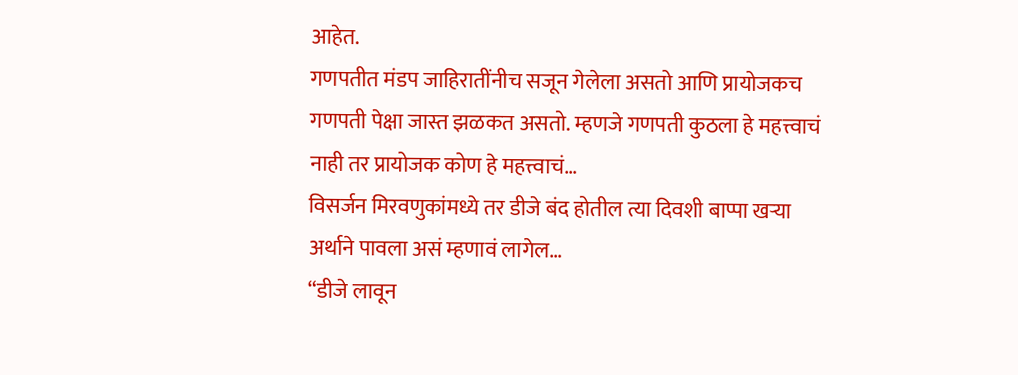आहेत.
गणपतीत मंडप जाहिरातींनीच सजून गेलेला असतो आणि प्रायोजकच गणपती पेक्षा जास्त झळकत असतो. म्हणजे गणपती कुठला हे महत्त्वाचं नाही तर प्रायोजक कोण हे महत्त्वाचं…
विसर्जन मिरवणुकांमध्ये तर डीजे बंद होतील त्या दिवशी बाप्पा खऱ्या अर्थाने पावला असं म्हणावं लागेल…
“डीजे लावून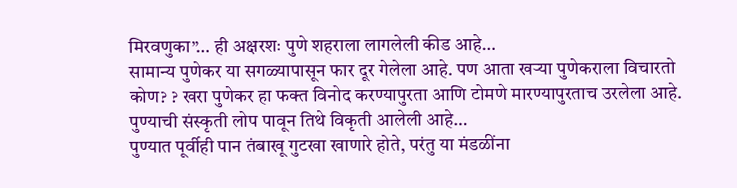मिरवणुका”… ही अक्षरशः पुणे शहराला लागलेली कीड आहे…
सामान्य पुणेकर या सगळ्यापासून फार दूर गेलेला आहे. पण आता खऱ्या पुणेकराला विचारतो कोण? ? खरा पुणेकर हा फक्त विनोद करण्यापुरता आणि टोमणे मारण्यापुरताच उरलेला आहे. पुण्याची संस्कृती लोप पावून तिथे विकृती आलेली आहे…
पुण्यात पूर्वीही पान तंबाखू गुटखा खाणारे होते, परंतु या मंडळींना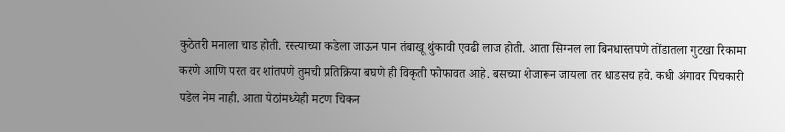कुठेतरी मनाला चाड होती. रस्त्याच्या कडेला जाऊन पान तंबाखू थुंकावी एवढी लाज होती. आता सिग्नल ला बिनधास्तपणे तोंडातला गुटखा रिकामा करणे आणि परत वर शांतपणे तुमची प्रतिक्रिया बघणे ही विकृती फोफावत आहे. बसच्या शेजारून जायला तर धाडसच हवे. कधी अंगावर पिचकारी पडेल नेम नाही. आता पेठांमध्येही मटण चिकन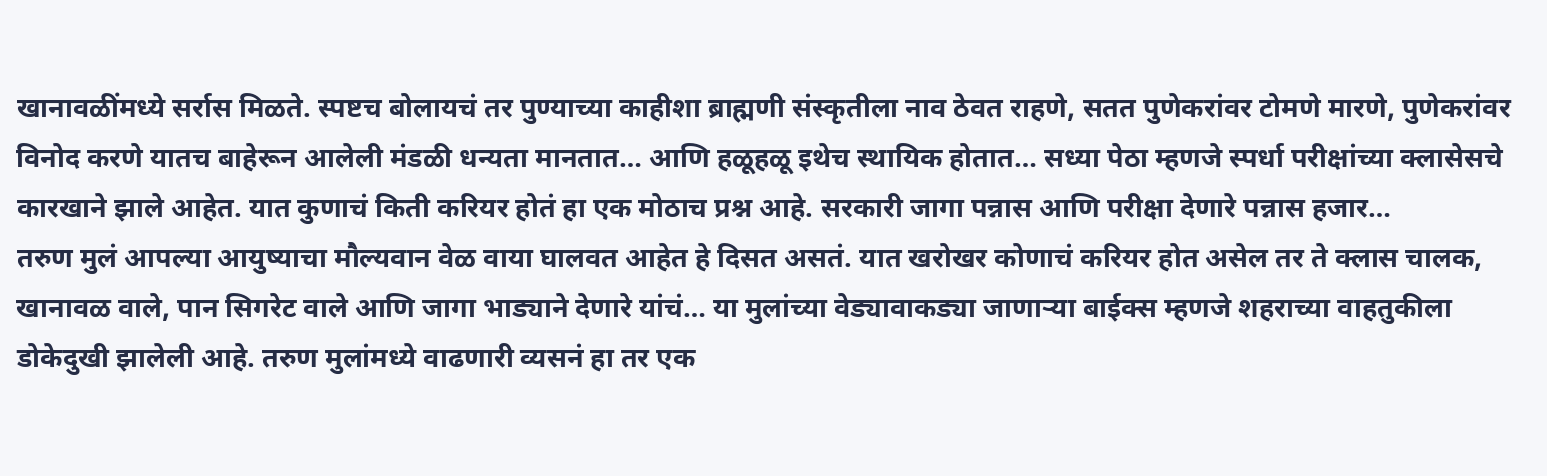खानावळींमध्ये सर्रास मिळते. स्पष्टच बोलायचं तर पुण्याच्या काहीशा ब्राह्मणी संस्कृतीला नाव ठेवत राहणे, सतत पुणेकरांवर टोमणे मारणे, पुणेकरांवर विनोद करणे यातच बाहेरून आलेली मंडळी धन्यता मानतात… आणि हळूहळू इथेच स्थायिक होतात… सध्या पेठा म्हणजे स्पर्धा परीक्षांच्या क्लासेसचे कारखाने झाले आहेत. यात कुणाचं किती करियर होतं हा एक मोठाच प्रश्न आहे. सरकारी जागा पन्नास आणि परीक्षा देणारे पन्नास हजार…
तरुण मुलं आपल्या आयुष्याचा मौल्यवान वेळ वाया घालवत आहेत हे दिसत असतं. यात खरोखर कोणाचं करियर होत असेल तर ते क्लास चालक, खानावळ वाले, पान सिगरेट वाले आणि जागा भाड्याने देणारे यांचं… या मुलांच्या वेड्यावाकड्या जाणाऱ्या बाईक्स म्हणजे शहराच्या वाहतुकीला डोकेदुखी झालेली आहे. तरुण मुलांमध्ये वाढणारी व्यसनं हा तर एक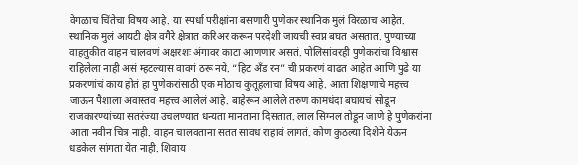वेगळाच चिंतेचा विषय आहे. या स्पर्धा परीक्षांना बसणारी पुणेकर स्थानिक मुलं विरळाच आहेत. स्थानिक मुलं आयटी क्षेत्र वगैरे क्षेत्रात करिअर करून परदेशी जायची स्वप्न बघत असतात. पुण्याच्या वाहतुकीत वाहन चालवणं अक्षरशः अंगावर काटा आणणार असतं. पोलिसांवरही पुणेकरांचा विश्वास राहिलेला नाही असं म्हटल्यास वावगं ठरू नये. “हिट अँड रन” ची प्रकरणं वाढत आहेत आणि पुढे या प्रकरणांचं काय होतं हा पुणेकरांसाठी एक मोठाच कुतूहलाचा विषय आहे. आता शिक्षणाचे महत्त्व जाऊन पैशाला अवास्तव महत्त्व आलेलं आहे. बाहेरून आलेले तरुण कामधंदा बघायचं सोडून राजकारण्यांच्या सतरंज्या उचलण्यात धन्यता मानताना दिसतात. लाल सिग्नल तोडून जाणे हे पुणेकरांना आता नवीन चित्र नाही. वाहन चालवताना सतत सावध राहावं लागतं. कोण कुठल्या दिशेने येऊन धडकेल सांगता येत नाही. शिवाय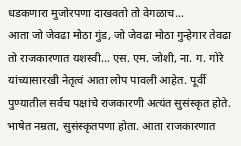धडकणारा मुजोरपणा दाखवतो तो वेगळाच…
आता जो जेवढा मोठा गुंड, जो जेवढा मोठा गुन्हेगार तेवढा तो राजकारणात यशस्वी… एस. एम. जोशी, ना. ग. गोरे यांच्यासारखी नेतृत्वं आता लोप पावली आहेत. पूर्वी पुण्यातील सर्वच पक्षांचे राजकारणी अत्यंत सुसंस्कृत होते. भाषेत नम्रता, सुसंस्कृतपणा होता. आता राजकारणात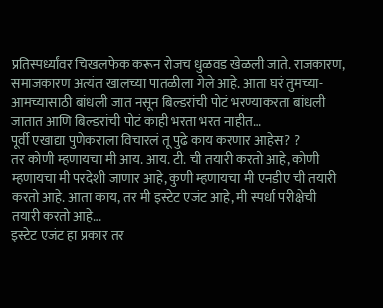प्रतिस्पर्ध्यांवर चिखलफेक करून रोजच धुळवड खेळली जाते. राजकारण, समाजकारण अत्यंत खालच्या पातळीला गेले आहे. आता घरं तुमच्या-आमच्यासाठी बांधली जात नसून बिल्डरांची पोटं भरण्याकरता बांधली जातात आणि बिल्डरांची पोटं काही भरता भरत नाहीत…
पूर्वी एखाद्या पुणेकराला विचारलं तू पुढे काय करणार आहेस? ?
तर कोणी म्हणायचा मी आय. आय. टी. ची तयारी करतो आहे, कोणी म्हणायचा मी परदेशी जाणार आहे, कुणी म्हणायचा मी एनडीए ची तयारी करतो आहे. आता काय, तर मी इस्टेट एजंट आहे, मी स्पर्धा परीक्षेची तयारी करतो आहे…
इस्टेट एजंट हा प्रकार तर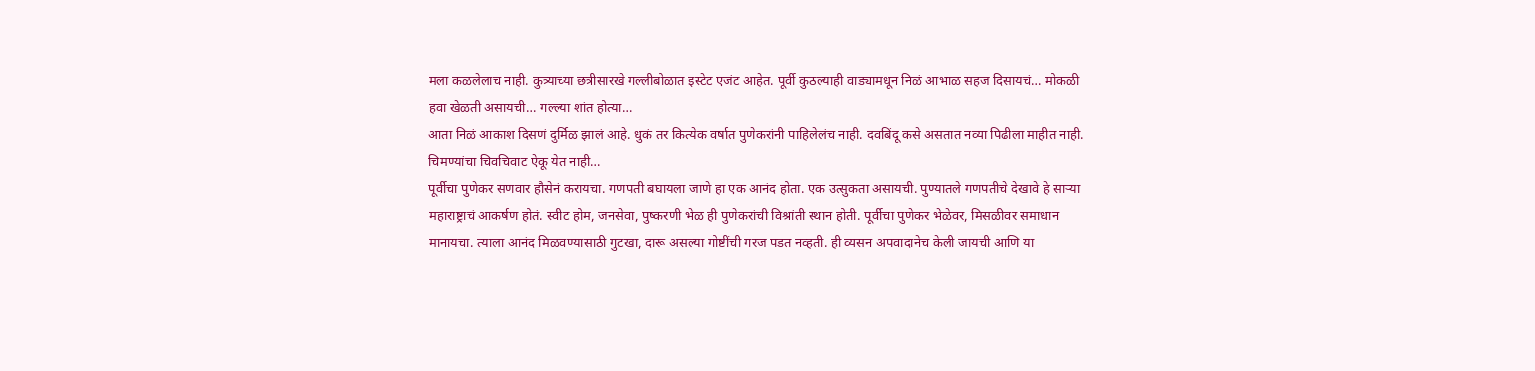मला कळलेलाच नाही. कुत्र्याच्या छत्रीसारखे गल्लीबोळात इस्टेट एजंट आहेत. पूर्वी कुठल्याही वाड्यामधून निळं आभाळ सहज दिसायचं… मोकळी हवा खेळती असायची… गल्ल्या शांत होत्या…
आता निळं आकाश दिसणं दुर्मिळ झालं आहे. धुकं तर कित्येक वर्षात पुणेकरांनी पाहिलेलंच नाही. दवबिंदू कसे असतात नव्या पिढीला माहीत नाही. चिमण्यांचा चिवचिवाट ऐकू येत नाही…
पूर्वीचा पुणेकर सणवार हौसेनं करायचा. गणपती बघायला जाणे हा एक आनंद होता. एक उत्सुकता असायची. पुण्यातले गणपतीचे देखावे हे साऱ्या महाराष्ट्राचं आकर्षण होतं. स्वीट होम, जनसेवा, पुष्करणी भेळ ही पुणेकरांची विश्रांती स्थान होती. पूर्वीचा पुणेकर भेळेवर, मिसळीवर समाधान मानायचा. त्याला आनंद मिळवण्यासाठी गुटखा, दारू असल्या गोष्टींची गरज पडत नव्हती. ही व्यसन अपवादानेच केली जायची आणि या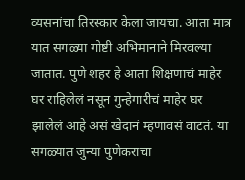व्यसनांचा तिरस्कार केला जायचा. आता मात्र यात सगळ्या गोष्टी अभिमानाने मिरवल्या जातात. पुणे शहर हे आता शिक्षणाचं माहेर घर राहिलेलं नसून गुन्हेगारीचं माहेर घर झालेलं आहे असं खेदानं म्हणावसं वाटतं. या सगळ्यात जुन्या पुणेकराचा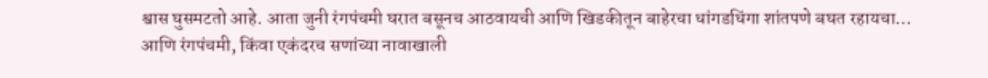श्वास घुसमटतो आहे. आता जुनी रंगपंचमी घरात बसूनच आठवायची आणि खिडकीतून बाहेरचा धांगडधिंगा शांतपणे बघत रहायचा…
आणि रंगपंचमी, किंवा एकंदरच सणांच्या नावाखाली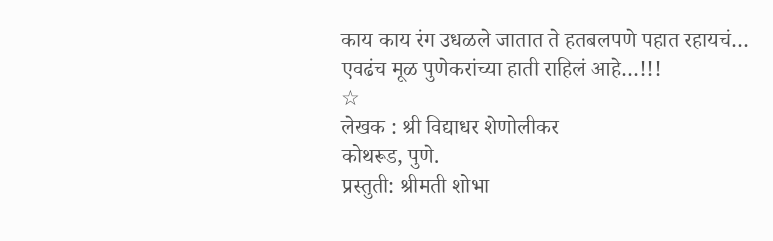काय काय रंग उधळले जातात ते हतबलपणे पहात रहायचं…
एवढंच मूळ पुणेकरांच्या हाती राहिलं आहे…!!!
☆
लेखक : श्री विद्याधर शेणोलीकर
कोथरूड, पुणे.
प्रस्तुती: श्रीमती शोभा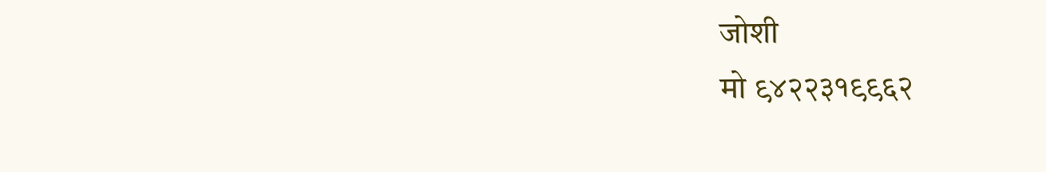जोशी
मो ९४२२३१९९६२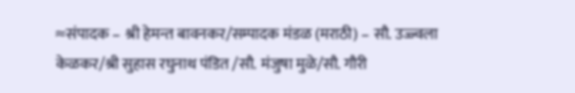≈संपादक – श्री हेमन्त बावनकर/सम्पादक मंडळ (मराठी) – सौ. उज्ज्वला केळकर/श्री सुहास रघुनाथ पंडित /सौ. मंजुषा मुळे/सौ. गौरी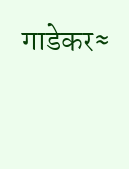गाडेकर≈